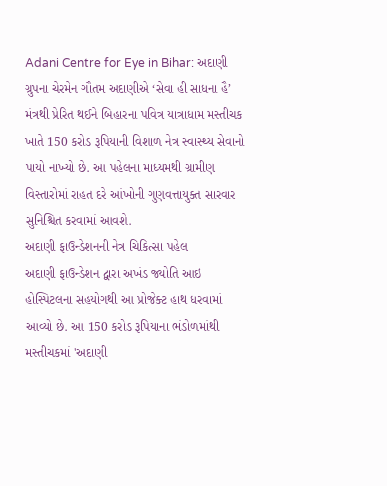Adani Centre for Eye in Bihar: અદાણી ગ્રુપના ચેરમેન ગૌતમ અદાણીએ ‘સેવા હી સાધના હૈ’ મંત્રથી પ્રેરિત થઈને બિહારના પવિત્ર યાત્રાધામ મસ્તીચક ખાતે 150 કરોડ રૂપિયાની વિશાળ નેત્ર સ્વાસ્થ્ય સેવાનો પાયો નાખ્યો છે. આ પહેલના માધ્યમથી ગ્રામીણ વિસ્તારોમાં રાહત દરે આંખોની ગુણવત્તાયુક્ત સારવાર સુનિશ્ચિત કરવામાં આવશે.
અદાણી ફાઉન્ડેશનની નેત્ર ચિકિત્સા પહેલ
અદાણી ફાઉન્ડેશન દ્વારા અખંડ જ્યોતિ આઇ હોસ્પિટલના સહયોગથી આ પ્રોજેક્ટ હાથ ધરવામાં આવ્યો છે. આ 150 કરોડ રૂપિયાના ભંડોળમાંથી મસ્તીચકમાં 'અદાણી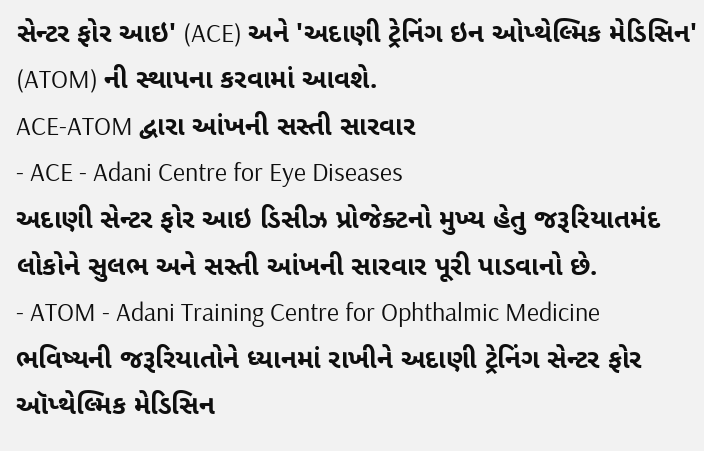સેન્ટર ફોર આઇ' (ACE) અને 'અદાણી ટ્રેનિંગ ઇન ઓપ્થેલ્મિક મેડિસિન' (ATOM) ની સ્થાપના કરવામાં આવશે.
ACE-ATOM દ્વારા આંખની સસ્તી સારવાર
- ACE - Adani Centre for Eye Diseases
અદાણી સેન્ટર ફોર આઇ ડિસીઝ પ્રોજેક્ટનો મુખ્ય હેતુ જરૂરિયાતમંદ લોકોને સુલભ અને સસ્તી આંખની સારવાર પૂરી પાડવાનો છે.
- ATOM - Adani Training Centre for Ophthalmic Medicine
ભવિષ્યની જરૂરિયાતોને ધ્યાનમાં રાખીને અદાણી ટ્રેનિંગ સેન્ટર ફોર ઑપ્થેલ્મિક મેડિસિન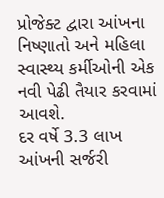પ્રોજેક્ટ દ્વારા આંખના નિષ્ણાતો અને મહિલા સ્વાસ્થ્ય કર્મીઓની એક નવી પેઢી તૈયાર કરવામાં આવશે.
દર વર્ષે 3.3 લાખ આંખની સર્જરી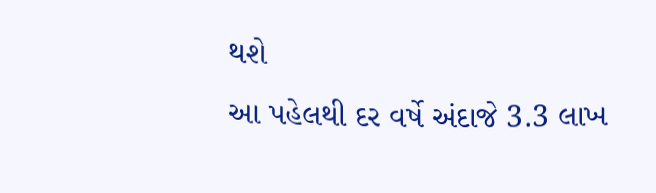થશે
આ પહેલથી દર વર્ષે અંદાજે 3.3 લાખ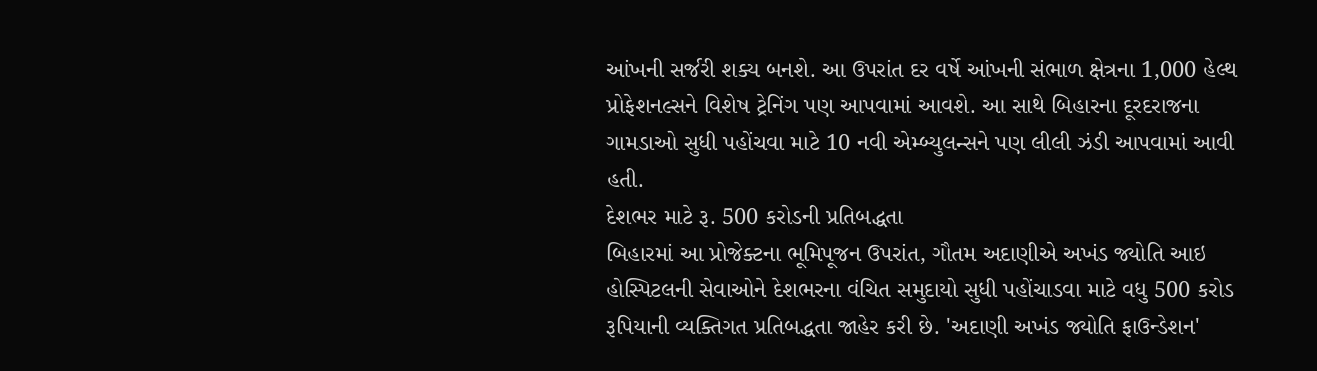આંખની સર્જરી શક્ય બનશે. આ ઉપરાંત દર વર્ષે આંખની સંભાળ ક્ષેત્રના 1,000 હેલ્થ પ્રોફેશનલ્સને વિશેષ ટ્રેનિંગ પણ આપવામાં આવશે. આ સાથે બિહારના દૂરદરાજના ગામડાઓ સુધી પહોંચવા માટે 10 નવી એમ્બ્યુલન્સને પણ લીલી ઝંડી આપવામાં આવી હતી.
દેશભર માટે રૂ. 500 કરોડની પ્રતિબદ્ધતા
બિહારમાં આ પ્રોજેક્ટના ભૂમિપૂજન ઉપરાંત, ગૌતમ અદાણીએ અખંડ જ્યોતિ આઇ હોસ્પિટલની સેવાઓને દેશભરના વંચિત સમુદાયો સુધી પહોંચાડવા માટે વધુ 500 કરોડ રૂપિયાની વ્યક્તિગત પ્રતિબદ્ધતા જાહેર કરી છે. 'અદાણી અખંડ જ્યોતિ ફાઉન્ડેશન'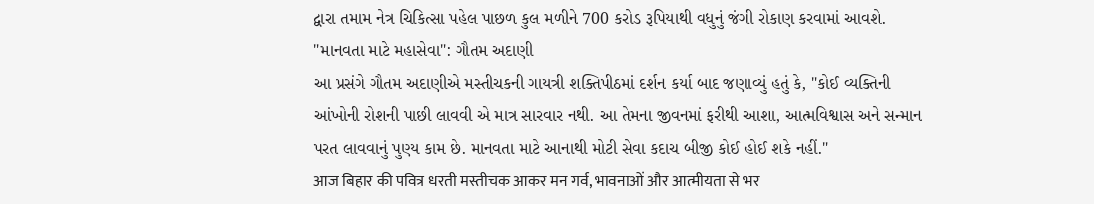દ્વારા તમામ નેત્ર ચિકિત્સા પહેલ પાછળ કુલ મળીને 700 કરોડ રૂપિયાથી વધુનું જંગી રોકાણ કરવામાં આવશે.
"માનવતા માટે મહાસેવા": ગૌતમ અદાણી
આ પ્રસંગે ગૌતમ અદાણીએ મસ્તીચકની ગાયત્રી શક્તિપીઠમાં દર્શન કર્યા બાદ જણાવ્યું હતું કે, "કોઈ વ્યક્તિની આંખોની રોશની પાછી લાવવી એ માત્ર સારવાર નથી. આ તેમના જીવનમાં ફરીથી આશા, આત્મવિશ્વાસ અને સન્માન પરત લાવવાનું પુણ્ય કામ છે. માનવતા માટે આનાથી મોટી સેવા કદાચ બીજી કોઈ હોઈ શકે નહીં."
आज बिहार की पवित्र धरती मस्तीचक आकर मन गर्व, भावनाओं और आत्मीयता से भर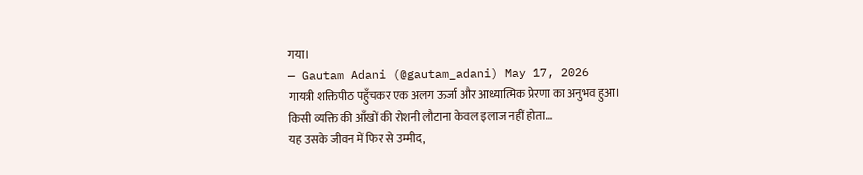गया।
— Gautam Adani (@gautam_adani) May 17, 2026
गायत्री शक्तिपीठ पहुँचकर एक अलग ऊर्जा और आध्यात्मिक प्रेरणा का अनुभव हुआ।
किसी व्यक्ति की आँखों की रोशनी लौटाना केवल इलाज नहीं होता…
यह उसके जीवन में फिर से उम्मीद,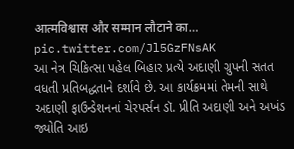आत्मविश्वास और सम्मान लौटाने का… pic.twitter.com/Jl5GzFNsAK
આ નેત્ર ચિકિત્સા પહેલ બિહાર પ્રત્યે અદાણી ગ્રુપની સતત વધતી પ્રતિબદ્ધતાને દર્શાવે છે. આ કાર્યક્રમમાં તેમની સાથે અદાણી ફાઉન્ડેશનનાં ચેરપર્સન ડૉ. પ્રીતિ અદાણી અને અખંડ જ્યોતિ આઇ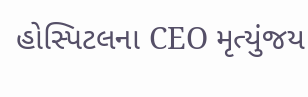હોસ્પિટલના CEO મૃત્યુંજય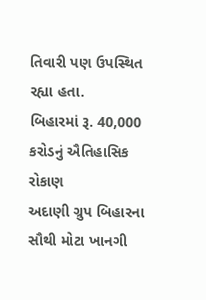તિવારી પણ ઉપસ્થિત રહ્યા હતા.
બિહારમાં રૂ. 40,000 કરોડનું ઐતિહાસિક રોકાણ
અદાણી ગ્રુપ બિહારના સૌથી મોટા ખાનગી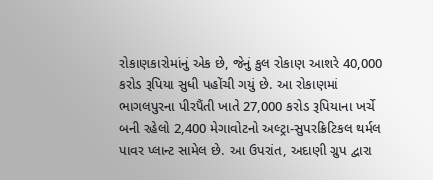રોકાણકારોમાંનું એક છે, જેનું કુલ રોકાણ આશરે 40,000 કરોડ રૂપિયા સુધી પહોંચી ગયું છે. આ રોકાણમાં ભાગલપુરના પીરપૈંતી ખાતે 27,000 કરોડ રૂપિયાના ખર્ચે બની રહેલો 2,400 મેગાવોટનો અલ્ટ્રા-સુપરક્રિટિકલ થર્મલ પાવર પ્લાન્ટ સામેલ છે. આ ઉપરાંત, અદાણી ગ્રુપ દ્વારા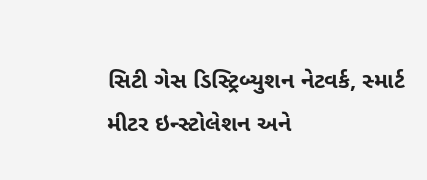સિટી ગેસ ડિસ્ટ્રિબ્યુશન નેટવર્ક, સ્માર્ટ મીટર ઇન્સ્ટોલેશન અને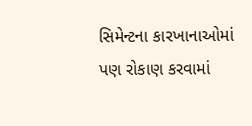સિમેન્ટના કારખાનાઓમાં પણ રોકાણ કરવામાં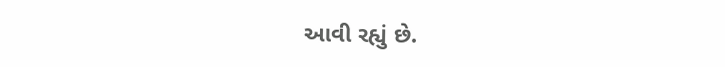આવી રહ્યું છે.